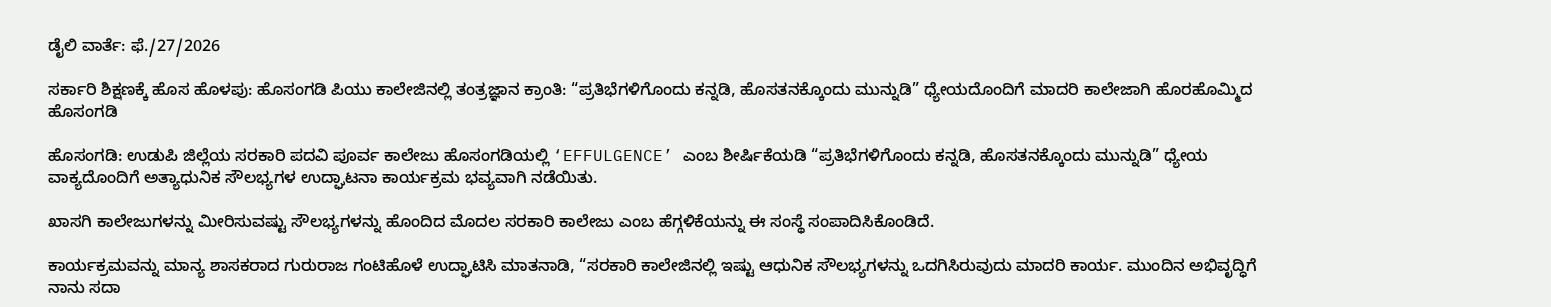ಡೈಲಿ ವಾರ್ತೆ: ಫೆ./27/2026

ಸರ್ಕಾರಿ ಶಿಕ್ಷಣಕ್ಕೆ ಹೊಸ ಹೊಳಪು: ಹೊಸಂಗಡಿ ಪಿಯು ಕಾಲೇಜಿನಲ್ಲಿ ತಂತ್ರಜ್ಞಾನ ಕ್ರಾಂತಿ: “ಪ್ರತಿಭೆಗಳಿಗೊಂದು ಕನ್ನಡಿ, ಹೊಸತನಕ್ಕೊಂದು ಮುನ್ನುಡಿ” ಧ್ಯೇಯದೊಂದಿಗೆ ಮಾದರಿ ಕಾಲೇಜಾಗಿ ಹೊರಹೊಮ್ಮಿದ ಹೊಸಂಗಡಿ

ಹೊಸಂಗಡಿ: ಉಡುಪಿ ಜಿಲ್ಲೆಯ ಸರಕಾರಿ ಪದವಿ ಪೂರ್ವ ಕಾಲೇಜು ಹೊಸಂಗಡಿಯಲ್ಲಿ ‘EFFULGENCE’ ಎಂಬ ಶೀರ್ಷಿಕೆಯಡಿ “ಪ್ರತಿಭೆಗಳಿಗೊಂದು ಕನ್ನಡಿ, ಹೊಸತನಕ್ಕೊಂದು ಮುನ್ನುಡಿ” ಧ್ಯೇಯ ವಾಕ್ಯದೊಂದಿಗೆ ಅತ್ಯಾಧುನಿಕ ಸೌಲಭ್ಯಗಳ ಉದ್ಘಾಟನಾ ಕಾರ್ಯಕ್ರಮ ಭವ್ಯವಾಗಿ ನಡೆಯಿತು.

ಖಾಸಗಿ ಕಾಲೇಜುಗಳನ್ನು ಮೀರಿಸುವಷ್ಟು ಸೌಲಭ್ಯಗಳನ್ನು ಹೊಂದಿದ ಮೊದಲ ಸರಕಾರಿ ಕಾಲೇಜು ಎಂಬ ಹೆಗ್ಗಳಿಕೆಯನ್ನು ಈ ಸಂಸ್ಥೆ ಸಂಪಾದಿಸಿಕೊಂಡಿದೆ.

ಕಾರ್ಯಕ್ರಮವನ್ನು ಮಾನ್ಯ ಶಾಸಕರಾದ ಗುರುರಾಜ ಗಂಟಿಹೊಳೆ ಉದ್ಘಾಟಿಸಿ ಮಾತನಾಡಿ, “ಸರಕಾರಿ ಕಾಲೇಜಿನಲ್ಲಿ ಇಷ್ಟು ಆಧುನಿಕ ಸೌಲಭ್ಯಗಳನ್ನು ಒದಗಿಸಿರುವುದು ಮಾದರಿ ಕಾರ್ಯ. ಮುಂದಿನ ಅಭಿವೃದ್ಧಿಗೆ ನಾನು ಸದಾ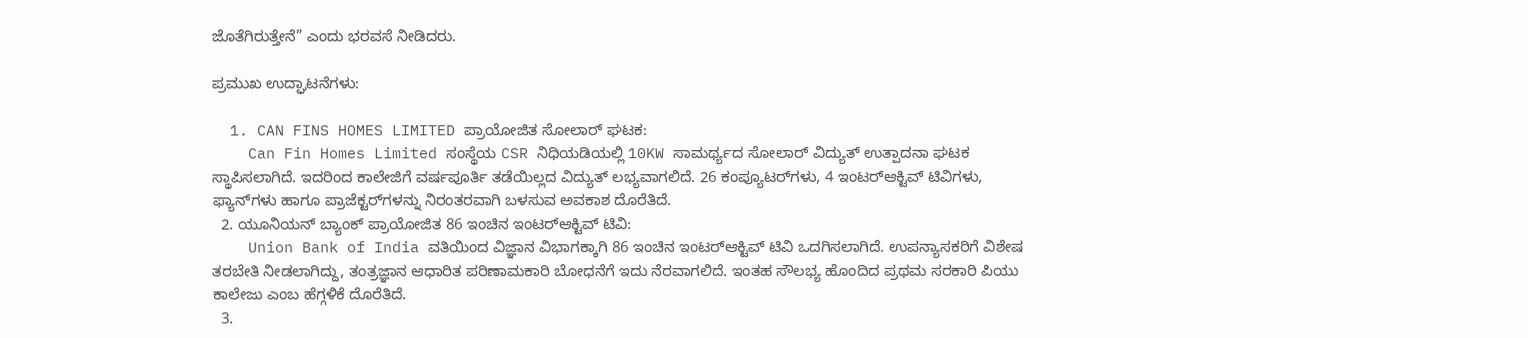ಜೊತೆಗಿರುತ್ತೇನೆ” ಎಂದು ಭರವಸೆ ನೀಡಿದರು.

ಪ್ರಮುಖ ಉದ್ಘಾಟನೆಗಳು:

  1. CAN FINS HOMES LIMITED ಪ್ರಾಯೋಜಿತ ಸೋಲಾರ್ ಘಟಕ:
    Can Fin Homes Limited ಸಂಸ್ಥೆಯ CSR ನಿಧಿಯಡಿಯಲ್ಲಿ 10KW ಸಾಮರ್ಥ್ಯದ ಸೋಲಾರ್ ವಿದ್ಯುತ್ ಉತ್ಪಾದನಾ ಘಟಕ ಸ್ಥಾಪಿಸಲಾಗಿದೆ. ಇದರಿಂದ ಕಾಲೇಜಿಗೆ ವರ್ಷಪೂರ್ತಿ ತಡೆಯಿಲ್ಲದ ವಿದ್ಯುತ್ ಲಭ್ಯವಾಗಲಿದೆ. 26 ಕಂಪ್ಯೂಟರ್‌ಗಳು, 4 ಇಂಟರ್‌ಆಕ್ಟಿವ್ ಟಿವಿಗಳು, ಫ್ಯಾನ್‌ಗಳು ಹಾಗೂ ಪ್ರಾಜೆಕ್ಟರ್‌ಗಳನ್ನು ನಿರಂತರವಾಗಿ ಬಳಸುವ ಅವಕಾಶ ದೊರೆತಿದೆ.
  2. ಯೂನಿಯನ್ ಬ್ಯಾಂಕ್ ಪ್ರಾಯೋಜಿತ 86 ಇಂಚಿನ ಇಂಟರ್‌ಆಕ್ಟಿವ್ ಟಿವಿ:
    Union Bank of India ವತಿಯಿಂದ ವಿಜ್ಞಾನ ವಿಭಾಗಕ್ಕಾಗಿ 86 ಇಂಚಿನ ಇಂಟರ್‌ಆಕ್ಟಿವ್ ಟಿವಿ ಒದಗಿಸಲಾಗಿದೆ. ಉಪನ್ಯಾಸಕರಿಗೆ ವಿಶೇಷ ತರಬೇತಿ ನೀಡಲಾಗಿದ್ದು, ತಂತ್ರಜ್ಞಾನ ಆಧಾರಿತ ಪರಿಣಾಮಕಾರಿ ಬೋಧನೆಗೆ ಇದು ನೆರವಾಗಲಿದೆ. ಇಂತಹ ಸೌಲಭ್ಯ ಹೊಂದಿದ ಪ್ರಥಮ ಸರಕಾರಿ ಪಿಯು ಕಾಲೇಜು ಎಂಬ ಹೆಗ್ಗಳಿಕೆ ದೊರೆತಿದೆ.
  3.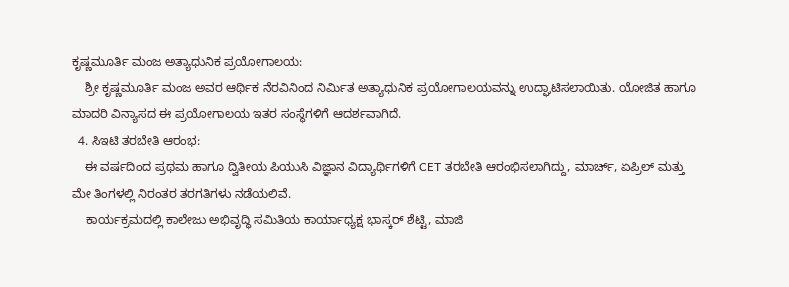ಕೃಷ್ಣಮೂರ್ತಿ ಮಂಜ ಅತ್ಯಾಧುನಿಕ ಪ್ರಯೋಗಾಲಯ:
    ಶ್ರೀ ಕೃಷ್ಣಮೂರ್ತಿ ಮಂಜ ಅವರ ಆರ್ಥಿಕ ನೆರವಿನಿಂದ ನಿರ್ಮಿತ ಅತ್ಯಾಧುನಿಕ ಪ್ರಯೋಗಾಲಯವನ್ನು ಉದ್ಘಾಟಿಸಲಾಯಿತು. ಯೋಜಿತ ಹಾಗೂ ಮಾದರಿ ವಿನ್ಯಾಸದ ಈ ಪ್ರಯೋಗಾಲಯ ಇತರ ಸಂಸ್ಥೆಗಳಿಗೆ ಆದರ್ಶವಾಗಿದೆ.
  4. ಸಿಇಟಿ ತರಬೇತಿ ಆರಂಭ:
    ಈ ವರ್ಷದಿಂದ ಪ್ರಥಮ ಹಾಗೂ ದ್ವಿತೀಯ ಪಿಯುಸಿ ವಿಜ್ಞಾನ ವಿದ್ಯಾರ್ಥಿಗಳಿಗೆ CET ತರಬೇತಿ ಆರಂಭಿಸಲಾಗಿದ್ದು, ಮಾರ್ಚ್‌, ಏಪ್ರಿಲ್‌ ಮತ್ತು ಮೇ ತಿಂಗಳಲ್ಲಿ ನಿರಂತರ ತರಗತಿಗಳು ನಡೆಯಲಿವೆ.
    ಕಾರ್ಯಕ್ರಮದಲ್ಲಿ ಕಾಲೇಜು ಅಭಿವೃದ್ಧಿ ಸಮಿತಿಯ ಕಾರ್ಯಾಧ್ಯಕ್ಷ ಭಾಸ್ಕರ್ ಶೆಟ್ಟಿ, ಮಾಜಿ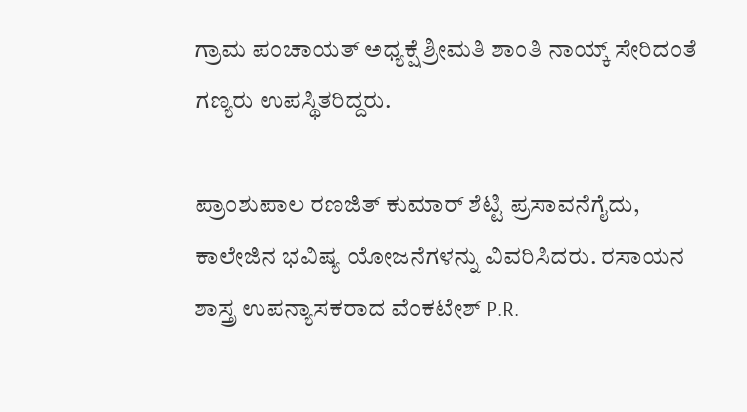ಗ್ರಾಮ ಪಂಚಾಯತ್ ಅಧ್ಯಕ್ಷೆ ಶ್ರೀಮತಿ ಶಾಂತಿ ನಾಯ್ಕ್ ಸೇರಿದಂತೆ ಗಣ್ಯರು ಉಪಸ್ಥಿತರಿದ್ದರು.

ಪ್ರಾಂಶುಪಾಲ ರಣಜಿತ್ ಕುಮಾರ್ ಶೆಟ್ಟಿ ಪ್ರಸಾವನೆಗೈದು, ಕಾಲೇಜಿನ ಭವಿಷ್ಯ ಯೋಜನೆಗಳನ್ನು ವಿವರಿಸಿದರು. ರಸಾಯನ ಶಾಸ್ತ್ರ ಉಪನ್ಯಾಸಕರಾದ ವೆಂಕಟೇಶ್ P.R.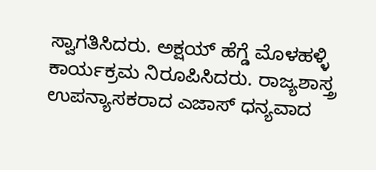ಸ್ವಾಗತಿಸಿದರು. ಅಕ್ಷಯ್ ಹೆಗ್ಡೆ ಮೊಳಹಳ್ಳಿ ಕಾರ್ಯಕ್ರಮ ನಿರೂಪಿಸಿದರು. ರಾಜ್ಯಶಾಸ್ತ್ರ ಉಪನ್ಯಾಸಕರಾದ ಎಜಾಸ್ ಧನ್ಯವಾದ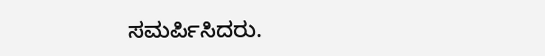ಸಮರ್ಪಿಸಿದರು.